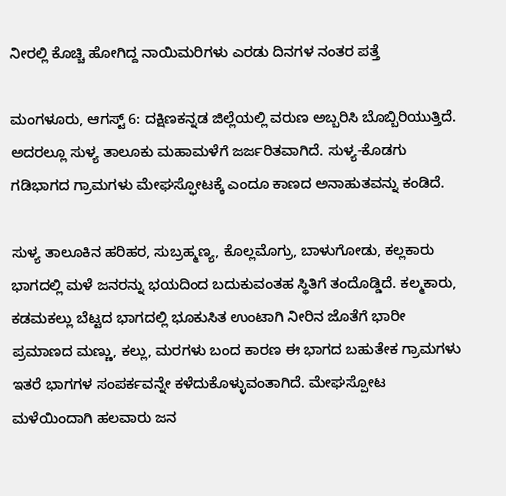ನೀರಲ್ಲಿ ಕೊಚ್ಚಿ ಹೋಗಿದ್ದ ನಾಯಿಮರಿಗಳು ಎರಡು ದಿನಗಳ ನಂತರ ಪತ್ತೆ

ಮಂಗಳೂರು, ಆಗಸ್ಟ್ 6: ದಕ್ಷಿಣಕನ್ನಡ ಜಿಲ್ಲೆಯಲ್ಲಿ ವರುಣ ಅಬ್ಬರಿಸಿ ಬೊಬ್ಬಿರಿಯುತ್ತಿದೆ. ಅದರಲ್ಲೂ ಸುಳ್ಯ ತಾಲೂಕು ಮಹಾಮಳೆಗೆ ಜರ್ಜರಿತವಾಗಿದೆ. ಸುಳ್ಯ-ಕೊಡಗು ಗಡಿಭಾಗದ ಗ್ರಾಮಗಳು ಮೇಘಸ್ಫೋಟಕ್ಕೆ ಎಂದೂ ಕಾಣದ ಅನಾಹುತವನ್ನು ಕಂಡಿದೆ.

ಸುಳ್ಯ ತಾಲೂಕಿನ ಹರಿಹರ, ಸುಬ್ರಹ್ಮಣ್ಯ, ಕೊಲ್ಲಮೊಗ್ರು, ಬಾಳುಗೋಡು, ಕಲ್ಲಕಾರು ಭಾಗದಲ್ಲಿ ಮಳೆ ಜನರನ್ನು ಭಯದಿಂದ ಬದುಕುವಂತಹ ಸ್ಥಿತಿಗೆ ತಂದೊಡ್ಡಿದೆ. ಕಲ್ಮಕಾರು, ಕಡಮಕಲ್ಲು ಬೆಟ್ಟದ ಭಾಗದಲ್ಲಿ ಭೂಕುಸಿತ ಉಂಟಾಗಿ ನೀರಿನ ಜೊತೆಗೆ ಭಾರೀ ಪ್ರಮಾಣದ ಮಣ್ಣು, ಕಲ್ಲು, ಮರಗಳು ಬಂದ ಕಾರಣ ಈ ಭಾಗದ ಬಹುತೇಕ ಗ್ರಾಮಗಳು ಇತರೆ ಭಾಗಗಳ ಸಂಪರ್ಕವನ್ನೇ ಕಳೆದುಕೊಳ್ಳುವಂತಾಗಿದೆ. ಮೇಘಸ್ಪೋಟ ಮಳೆಯಿಂದಾಗಿ ಹಲವಾರು ಜನ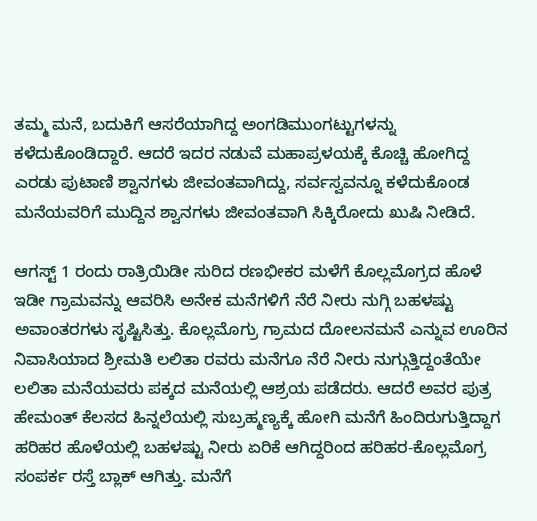ತಮ್ಮ ಮನೆ, ಬದುಕಿಗೆ ಆಸರೆಯಾಗಿದ್ದ ಅಂಗಡಿಮುಂಗಟ್ಟುಗಳನ್ನು ಕಳೆದುಕೊಂಡಿದ್ದಾರೆ. ಆದರೆ ಇದರ ನಡುವೆ ಮಹಾಪ್ರಳಯಕ್ಕೆ ಕೊಚ್ಚಿ ಹೋಗಿದ್ದ ಎರಡು ಪುಟಾಣಿ ಶ್ವಾನಗಳು ಜೀವಂತವಾಗಿದ್ದು, ಸರ್ವಸ್ವವನ್ನೂ ಕಳೆದುಕೊಂಡ ಮನೆಯವರಿಗೆ ಮುದ್ದಿನ ಶ್ವಾನಗಳು ಜೀವಂತವಾಗಿ ಸಿಕ್ಕಿರೋದು ಖುಷಿ ನೀಡಿದೆ.

ಆಗಸ್ಟ್ 1 ರಂದು ರಾತ್ರಿಯಿಡೀ ಸುರಿದ ರಣಭೀಕರ ಮಳೆಗೆ ಕೊಲ್ಲಮೊಗ್ರದ ಹೊಳೆ ಇಡೀ ಗ್ರಾಮವನ್ನು ಆವರಿಸಿ ಅನೇಕ ಮನೆಗಳಿಗೆ ನೆರೆ ನೀರು ನುಗ್ಗಿ ಬಹಳಷ್ಟು ಅವಾಂತರಗಳು ಸೃಷ್ಟಿಸಿತ್ತು. ಕೊಲ್ಲಮೊಗ್ರು ಗ್ರಾಮದ ದೋಲನಮನೆ ಎನ್ನುವ ಊರಿನ ನಿವಾಸಿಯಾದ ಶ್ರೀಮತಿ ಲಲಿತಾ ರವರು ಮನೆಗೂ ನೆರೆ ನೀರು ನುಗ್ಗುತ್ತಿದ್ದಂತೆಯೇ ಲಲಿತಾ ಮನೆಯವರು ಪಕ್ಕದ ಮನೆಯಲ್ಲಿ ಆಶ್ರಯ ಪಡೆದರು. ಆದರೆ ಅವರ ಪುತ್ರ ಹೇಮಂತ್ ಕೆಲಸದ ಹಿನ್ನಲೆಯಲ್ಲಿ ಸುಬ್ರಹ್ಮಣ್ಯಕ್ಕೆ ಹೋಗಿ ಮನೆಗೆ ಹಿಂದಿರುಗುತ್ತಿದ್ದಾಗ ಹರಿಹರ ಹೊಳೆಯಲ್ಲಿ ಬಹಳಷ್ಟು ನೀರು ಏರಿಕೆ ಆಗಿದ್ದರಿಂದ ಹರಿಹರ-ಕೊಲ್ಲಮೊಗ್ರ ಸಂಪರ್ಕ ರಸ್ತೆ ಬ್ಲಾಕ್ ಆಗಿತ್ತು. ಮನೆಗೆ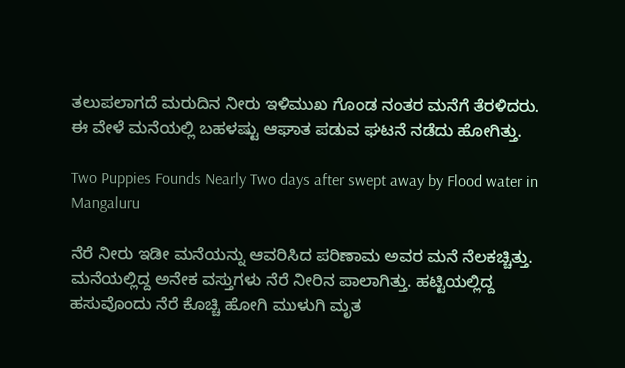ತಲುಪಲಾಗದೆ ಮರುದಿನ ನೀರು ಇಳಿಮುಖ ಗೊಂಡ ನಂತರ ಮನೆಗೆ ತೆರಳಿದರು. ಈ ವೇಳೆ ಮನೆಯಲ್ಲಿ ಬಹಳಷ್ಟು ಆಘಾತ ಪಡುವ ಘಟನೆ ನಡೆದು ಹೋಗಿತ್ತು.

Two Puppies Founds Nearly Two days after swept away by Flood water in Mangaluru

ನೆರೆ ನೀರು ಇಡೀ ಮನೆಯನ್ನು ಆವರಿಸಿದ ಪರಿಣಾಮ ಅವರ ಮನೆ ನೆಲಕಚ್ಚಿತ್ತು. ಮನೆಯಲ್ಲಿದ್ದ ಅನೇಕ ವಸ್ತುಗಳು ನೆರೆ ನೀರಿನ ಪಾಲಾಗಿತ್ತು. ಹಟ್ಟಿಯಲ್ಲಿದ್ದ ಹಸುವೊಂದು ನೆರೆ ಕೊಚ್ಚಿ ಹೋಗಿ ಮುಳುಗಿ ಮೃತ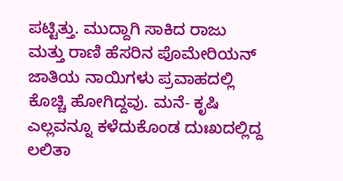ಪಟ್ಟಿತ್ತು. ಮುದ್ದಾಗಿ ಸಾಕಿದ ರಾಜು ಮತ್ತು ರಾಣಿ ಹೆಸರಿನ ಪೊಮೇರಿಯನ್ ಜಾತಿಯ ನಾಯಿಗಳು ಪ್ರವಾಹದಲ್ಲಿ ಕೊಚ್ಚಿ ಹೋಗಿದ್ದವು. ಮನೆ- ಕೃಷಿ ಎಲ್ಲವನ್ನೂ ಕಳೆದುಕೊಂಡ ದುಃಖದಲ್ಲಿದ್ದ ಲಲಿತಾ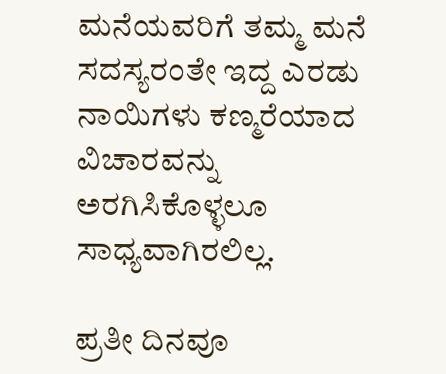ಮನೆಯವರಿಗೆ ತಮ್ಮ ಮನೆ ಸದಸ್ಯರಂತೇ ಇದ್ದ ಎರಡು ನಾಯಿಗಳು ಕಣ್ಮರೆಯಾದ ವಿಚಾರವನ್ನು ಅರಗಿಸಿಕೊಳ್ಳಲೂ ಸಾಧ್ಯವಾಗಿರಲಿಲ್ಲ.

ಪ್ರತೀ ದಿನವೂ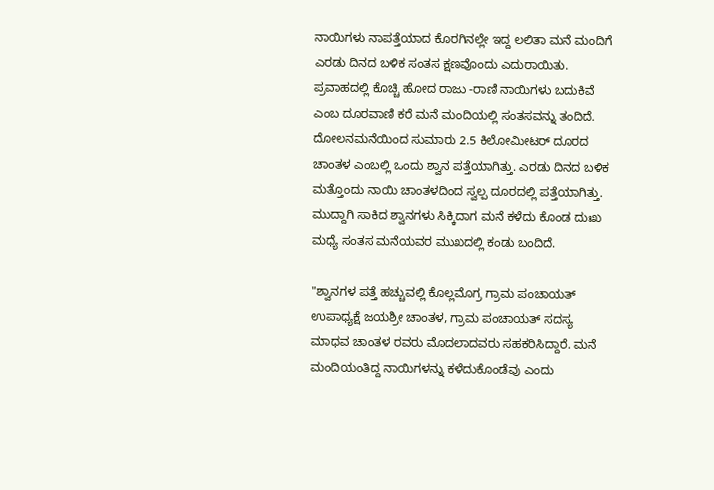ನಾಯಿಗಳು ನಾಪತ್ತೆಯಾದ‌ ಕೊರಗಿನಲ್ಲೇ ಇದ್ದ ಲಲಿತಾ ಮನೆ ಮಂದಿಗೆ ಎರಡು ದಿನದ ಬಳಿಕ ಸಂತಸ ಕ್ಷಣವೊಂದು ಎದುರಾಯಿತು. ಪ್ರವಾಹದಲ್ಲಿ ಕೊಚ್ಚಿ ಹೋದ ರಾಜು -ರಾಣಿ ನಾಯಿಗಳು ಬದುಕಿವೆ ಎಂಬ ದೂರವಾಣಿ ಕರೆ ಮನೆ ಮಂದಿಯಲ್ಲಿ ಸಂತಸವನ್ನು ತಂದಿದೆ. ದೋಲನಮನೆಯಿಂದ ಸುಮಾರು 2.5 ಕಿಲೋಮೀಟರ್ ದೂರದ ಚಾಂತಳ ಎಂಬಲ್ಲಿ ಒಂದು ಶ್ವಾನ ಪತ್ತೆಯಾಗಿತ್ತು. ಎರಡು ದಿನದ ಬಳಿಕ ಮತ್ತೊಂದು ನಾಯಿ ಚಾಂತಳದಿಂದ ಸ್ವಲ್ಪ ದೂರದಲ್ಲಿ ಪತ್ತೆಯಾಗಿತ್ತು. ಮುದ್ದಾಗಿ ಸಾಕಿದ ಶ್ವಾನಗಳು ಸಿಕ್ಕಿದಾಗ ಮನೆ ಕಳೆದು ಕೊಂಡ ದುಃಖ ಮಧ್ಯೆ ಸಂತಸ ಮನೆಯವರ ಮುಖದಲ್ಲಿ ಕಂಡು ಬಂದಿದೆ.

"ಶ್ವಾನಗಳ ಪತ್ತೆ ಹಚ್ಚುವಲ್ಲಿ ಕೊಲ್ಲಮೊಗ್ರ ಗ್ರಾಮ ಪಂಚಾಯತ್ ಉಪಾಧ್ಯಕ್ಷೆ ಜಯಶ್ರೀ ಚಾಂತಳ, ಗ್ರಾಮ ಪಂಚಾಯತ್ ಸದಸ್ಯ ಮಾಧವ ಚಾಂತಳ ರವರು ಮೊದಲಾದವರು ಸಹಕರಿಸಿದ್ದಾರೆ. ಮನೆ ಮಂದಿಯಂತಿದ್ದ ನಾಯಿಗಳನ್ನು ಕಳೆದುಕೊಂಡೆವು ಎಂದು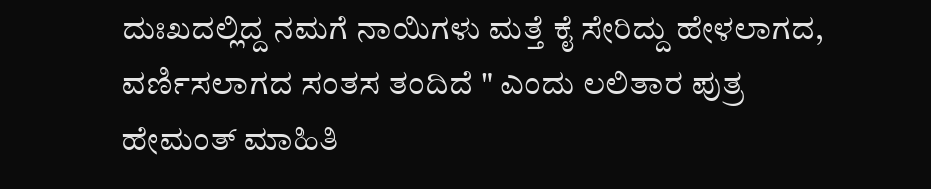ದುಃಖದಲ್ಲಿದ್ದ ನಮಗೆ ನಾಯಿಗಳು ಮತ್ತೆ ಕೈ ಸೇರಿದ್ದು ಹೇಳಲಾಗದ, ವರ್ಣಿಸಲಾಗದ ಸಂತಸ ತಂದಿದೆ " ಎಂದು ಲಲಿತಾರ ಪುತ್ರ ಹೇಮಂತ್ ಮಾಹಿತಿ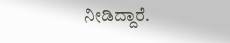ನೀಡಿದ್ದಾರೆ.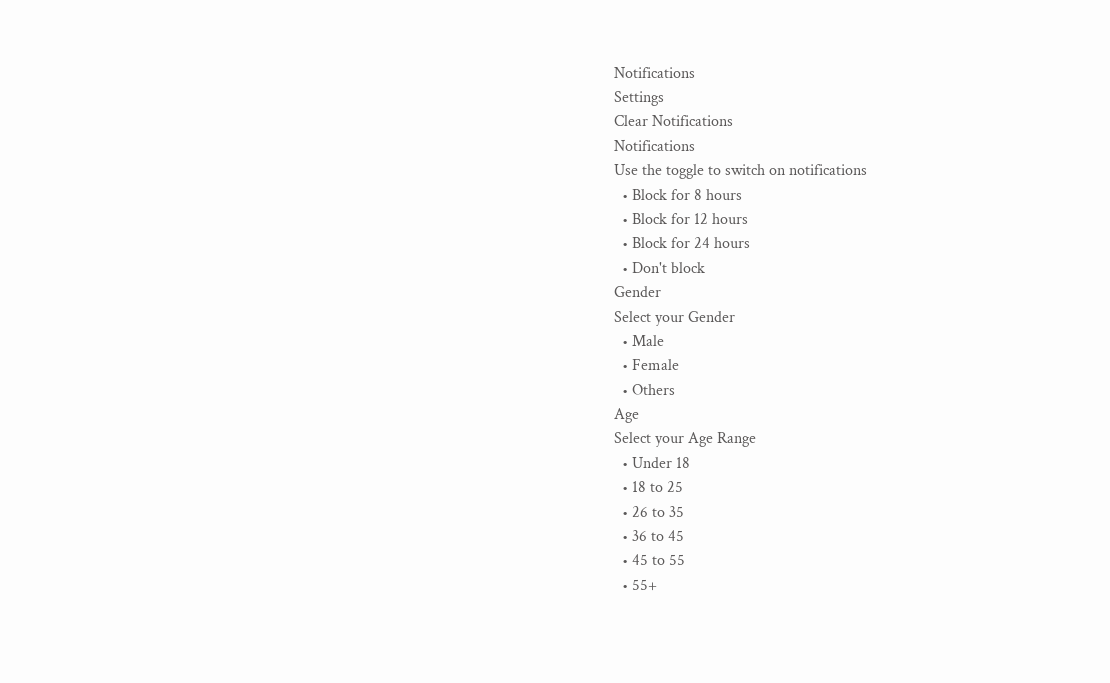Notifications
Settings
Clear Notifications
Notifications
Use the toggle to switch on notifications
  • Block for 8 hours
  • Block for 12 hours
  • Block for 24 hours
  • Don't block
Gender
Select your Gender
  • Male
  • Female
  • Others
Age
Select your Age Range
  • Under 18
  • 18 to 25
  • 26 to 35
  • 36 to 45
  • 45 to 55
  • 55+